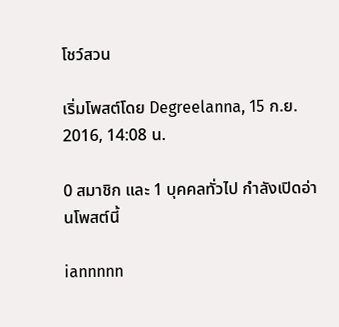โชว์สวน

เริ่มโพสต์โดย Degreelanna, 15 ก.ย. 2016, 14:08 น.

0 สมาชิก และ 1 บุคคลทั่วไป กำลังเปิดอ่านโพสต์นี้

iannnnn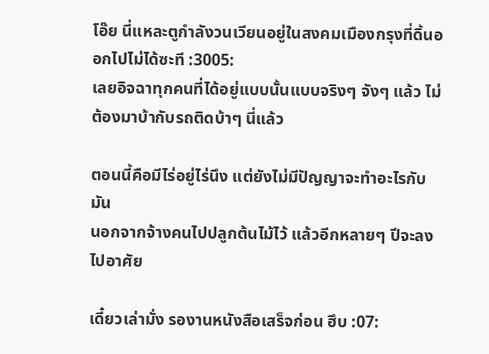โอ๊ย นี่แหละตูกำลังวนเวียนอยู่ในสงคมเมืองกรุงที่ดิ้นออกไปไม่ได้ซะที :3005:
เลยอิจฉาทุกคนที่ได้อยู่แบบนั้นแบบจริงๆ จังๆ แล้ว ไม่ต้องมาบ้ากับรถติดบ้าๆ นี่แล้ว

ตอนนี้คือมีไร่อยู่ไร่นึง แต่ยังไม่มีปัญญาจะทำอะไรกับมัน
นอกจากจ้างคนไปปลูกต้นไม้ไว้ แล้วอีกหลายๆ ปีจะลงไปอาศัย

เดี๋ยวเล่ามั่ง รองานหนังสือเสร็จก่อน ฮึบ :07: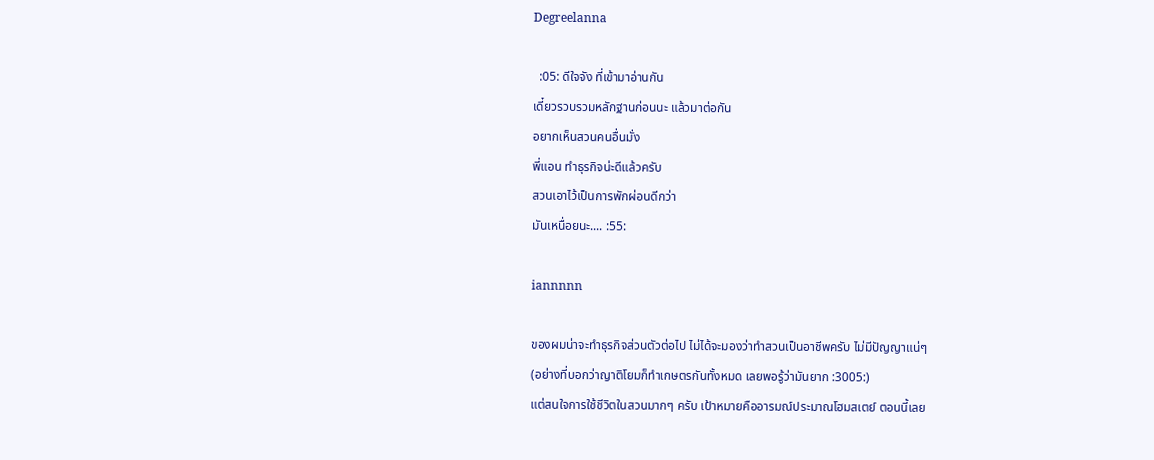Degreelanna

  :05: ดีใจจัง ที่เข้ามาอ่านกัน
เดี๋ยวรวบรวมหลักฐานก่อนนะ แล้วมาต่อกัน
อยากเห็นสวนคนอื่นมั่ง
พี่แอน ทำธุรกิจน่ะดีแล้วครับ
สวนเอาไว้เป็นการพักผ่อนดีกว่า
มันเหนื่อยนะ.... :55:

iannnnn

ของผมน่าจะทำธุรกิจส่วนตัวต่อไป ไม่ได้จะมองว่าทำสวนเป็นอาชีพครับ ไม่มีปัญญาแน่ๆ
(อย่างที่บอกว่าญาติโยมก็ทำเกษตรกันทั้งหมด เลยพอรู้ว่ามันยาก :3005:)
แต่สนใจการใช้ชีวิตในสวนมากๆ ครับ เป้าหมายคืออารมณ์ประมาณโฮมสเตย์ ตอนนี้เลย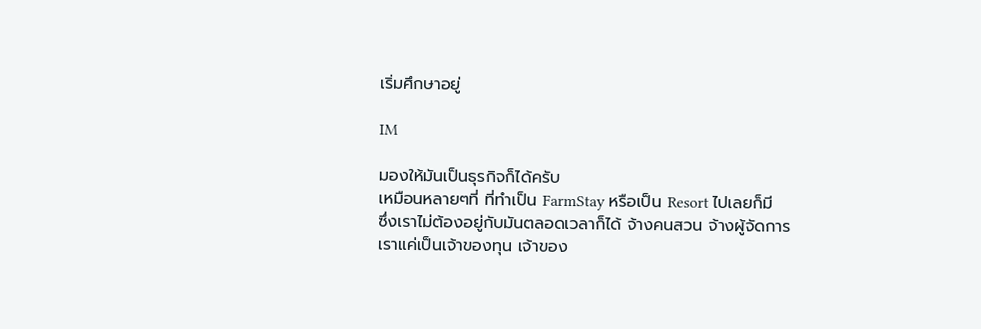เริ่มศึกษาอยู่

IM

มองให้มันเป็นธุรกิจก็ได้ครับ
เหมือนหลายๆที่ ที่ทำเป็น FarmStay หรือเป็น Resort ไปเลยก็มี
ซึ่งเราไม่ต้องอยู่กับมันตลอดเวลาก็ได้ จ้างคนสวน จ้างผู้จัดการ
เราแค่เป็นเจ้าของทุน เจ้าของ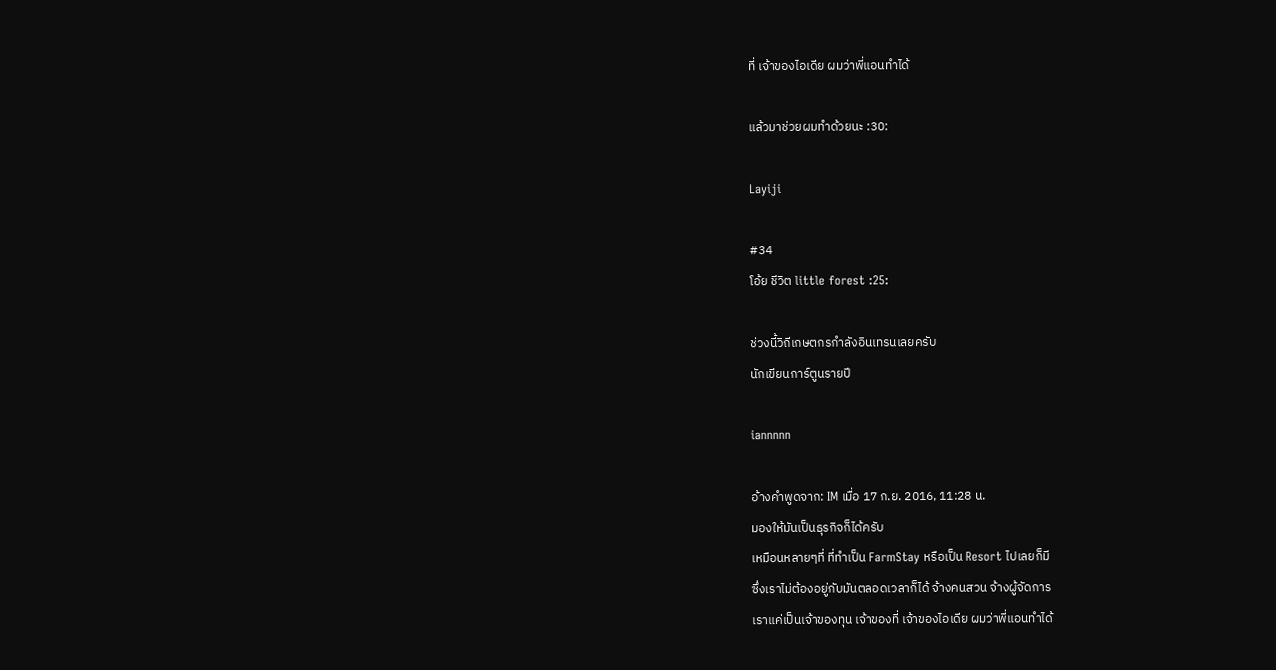ที่ เจ้าของไอเดีย ผมว่าพี่แอนทำได้

แล้วมาช่วยผมทำด้วยนะ :30:

Layiji

#34
โอ้ย ชีวิต little forest :25:

ช่วงนี้วิถีเกษตกรกำลังอินเทรนเลยครับ
นักเขียนการ์ตูนรายปี

iannnnn

อ้างคำพูดจาก: IM เมื่อ 17 ก.ย. 2016, 11:28 น.
มองให้มันเป็นธุรกิจก็ได้ครับ
เหมือนหลายๆที่ ที่ทำเป็น FarmStay หรือเป็น Resort ไปเลยก็มี
ซึ่งเราไม่ต้องอยู่กับมันตลอดเวลาก็ได้ จ้างคนสวน จ้างผู้จัดการ
เราแค่เป็นเจ้าของทุน เจ้าของที่ เจ้าของไอเดีย ผมว่าพี่แอนทำได้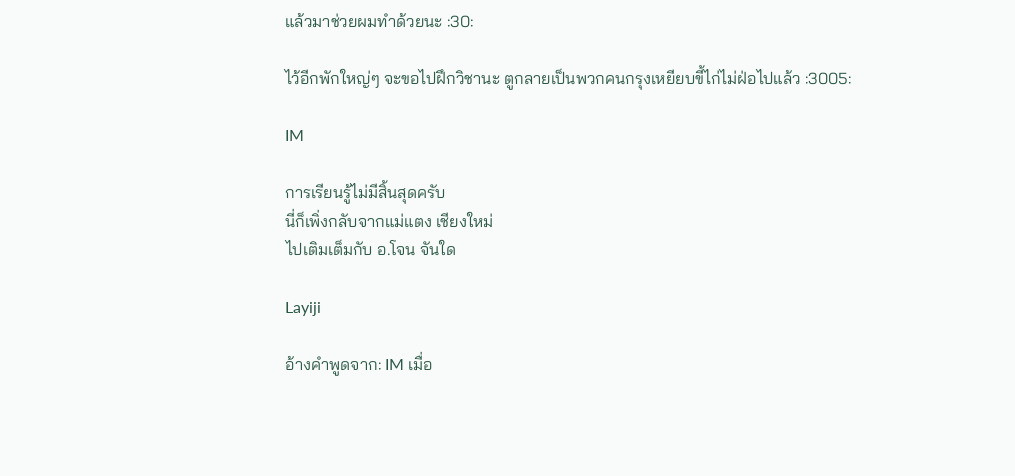แล้วมาช่วยผมทำด้วยนะ :30:

ไว้อีกพักใหญ่ๆ จะขอไปฝึกวิชานะ ตูกลายเป็นพวกคนกรุงเหยียบขี้ไก่ไม่ฝ่อไปแล้ว :3005:

IM

การเรียนรู้ไม่มีสิ้นสุดครับ
นี่ก็เพิ่งกลับจากแม่แตง เชียงใหม่
ไปเติมเต็มกับ อ.โจน จันใด

Layiji

อ้างคำพูดจาก: IM เมื่อ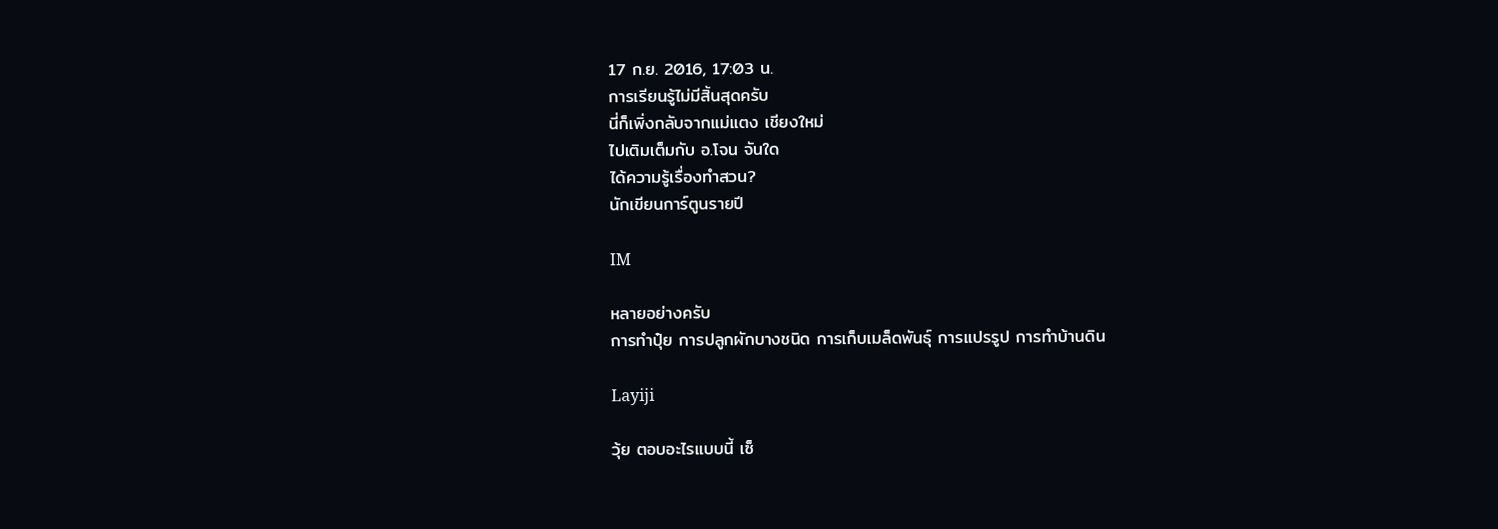17 ก.ย. 2016, 17:03 น.
การเรียนรู้ไม่มีสิ้นสุดครับ
นี่ก็เพิ่งกลับจากแม่แตง เชียงใหม่
ไปเติมเต็มกับ อ.โจน จันใด
ได้ความรู้เรื่องทำสวน?
นักเขียนการ์ตูนรายปี

IM

หลายอย่างครับ
การทำปุ๋ย การปลูกผักบางชนิด การเก็บเมล็ดพันธุ์ การแปรรูป การทำบ้านดิน

Layiji

วุ้ย ตอบอะไรแบบนี้ เซ็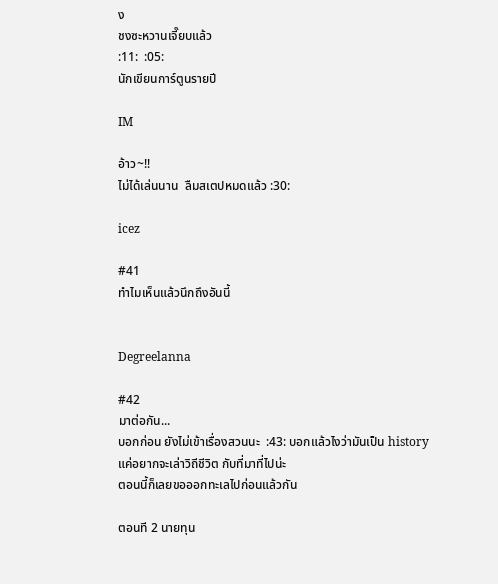ง
ชงซะหวานเจี๊ยบแล้ว
:11:  :05:
นักเขียนการ์ตูนรายปี

IM

อ้าว~!!
ไม่ได้เล่นนาน  ลืมสเตปหมดแล้ว :30:

icez

#41
ทำไมเห็นแล้วนึกถึงอันนี้


Degreelanna

#42
มาต่อกัน...
บอกก่อน ยังไม่เข้าเรื่องสวนนะ  :43: บอกแล้วไงว่ามันเป็น history
แค่อยากจะเล่าวิถีชีวิต กับที่มาที่ไปน่ะ
ตอนนี้ก็เลยขอออกทะเลไปก่อนแล้วกัน

ตอนที 2 นายทุน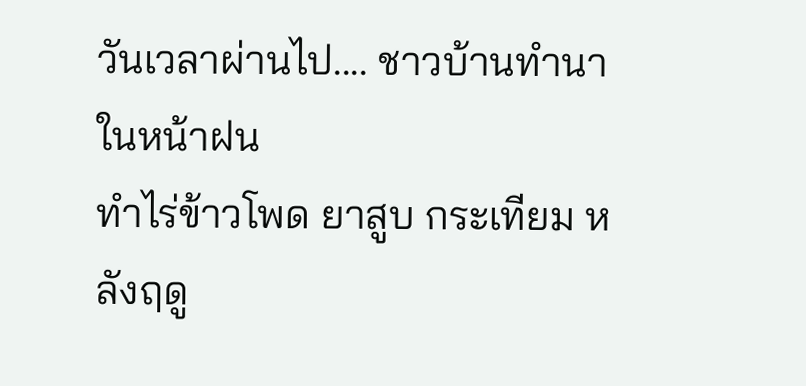วันเวลาผ่านไป.... ชาวบ้านทำนาในหน้าฝน
ทำไร่ข้าวโพด ยาสูบ กระเทียม หลังฤดู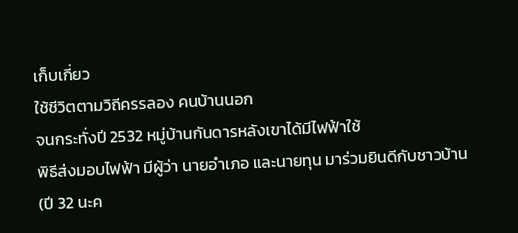เก็บเกี่ยว
ใช้ชีวิตตามวิถีครรลอง คนบ้านนอก
จนกระทั่งปี 2532 หมู่บ้านกันดารหลังเขาได้มีไฟฟ้าใช้
พิธีส่งมอบไฟฟ้า มีผู้ว่า นายอำเภอ และนายทุน มาร่วมยินดีกับชาวบ้าน
(ปี 32 นะค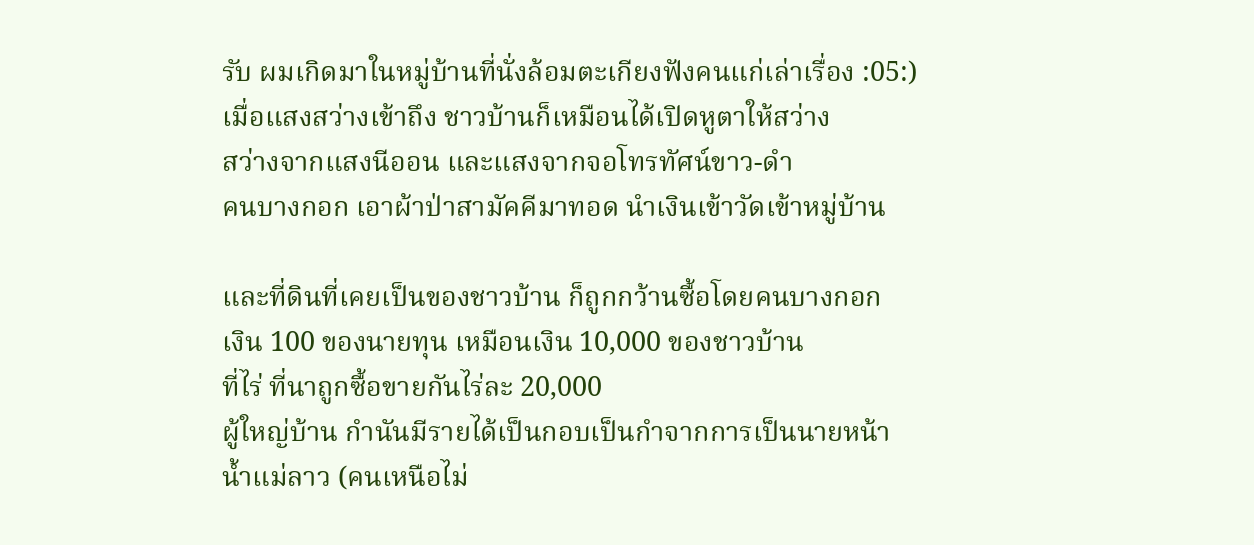รับ ผมเกิดมาในหมู่บ้านที่นั่งล้อมตะเกียงฟังคนแก่เล่าเรื่อง :05:)
เมื่อแสงสว่างเข้าถึง ชาวบ้านก็เหมือนได้เปิดหูตาให้สว่าง
สว่างจากแสงนีออน และแสงจากจอโทรทัศน์ขาว-ดำ
คนบางกอก เอาผ้าป่าสามัคคีมาทอด นำเงินเข้าวัดเข้าหมู่บ้าน

และที่ดินที่เคยเป็นของชาวบ้าน ก็ถูกกว้านซื้อโดยคนบางกอก
เงิน 100 ของนายทุน เหมือนเงิน 10,000 ของชาวบ้าน
ที่ไร่ ที่นาถูกซื้อขายกันไร่ละ 20,000
ผู้ใหญ่บ้าน กำนันมีรายได้เป็นกอบเป็นกำจากการเป็นนายหน้า
น้ำแม่ลาว (คนเหนือไม่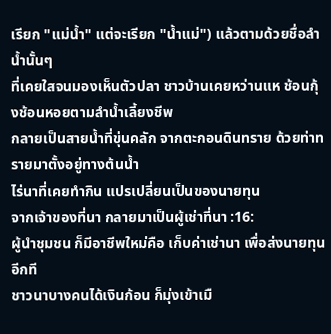เรียก "แม่น้ำ" แต่จะเรียก "น้ำแม่") แล้วตามด้วยชื่อลำน้ำนั้นๆ
ที่เคยใสจนมองเห็นตัวปลา ชาวบ้านเคยหว่านแห ช้อนกุ้งช้อนหอยตามลำน้ำเลี้ยงชีพ
กลายเป็นสายน้ำที่ขุ่นคลัก จากตะกอนดินทราย ด้วยท่าทรายมาตั้งอยู่ทางต้นน้ำ
ไร่นาที่เคยทำกิน แปรเปลี่ยนเป็นของนายทุน
จากเจ้าของที่นา กลายมาเป็นผู้เช่าที่นา :16:
ผู้นำชุมชน ก็มีอาชีพใหม่คือ เก็บค่าเช่านา เพื่อส่งนายทุนอีกที
ชาวนาบางคนได้เงินก้อน ก็มุ่งเข้าเมื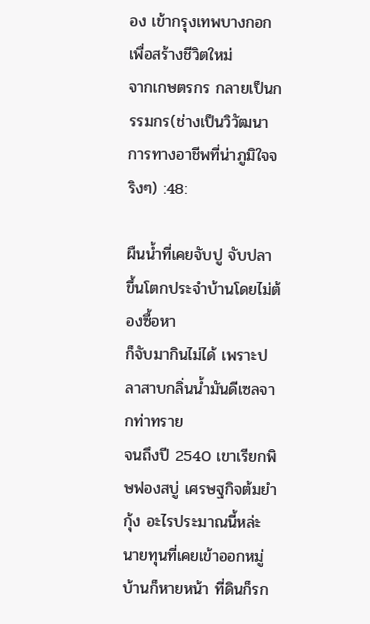อง เข้ากรุงเทพบางกอกเพื่อสร้างชีวิตใหม่
จากเกษตรกร กลายเป็นกรรมกร(ช่างเป็นวิวัฒนาการทางอาชีพที่น่าภูมิใจจริงๆ) :48:

ผืนน้ำที่เคยจับปู จับปลา ขึ้นโตกประจำบ้านโดยไม่ต้องซื้อหา
ก็จับมากินไม่ได้ เพราะปลาสาบกลิ่นน้ำมันดีเซลจากท่าทราย
จนถึงปี 2540 เขาเรียกพิษฟองสบู่ เศรษฐกิจต้มยำกุ้ง อะไรประมาณนี้หล่ะ
นายทุนที่เคยเข้าออกหมู่บ้านก็หายหน้า ที่ดินก็รก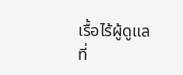เรื้อไร้ผู้ดูแล
ที่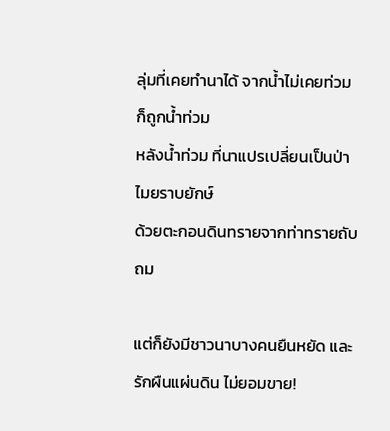ลุ่มที่เคยทำนาได้ จากน้ำไม่เคยท่วม ก็ถูกน้ำท่วม
หลังน้ำท่วม ที่นาแปรเปลี่ยนเป็นป่าไมยราบยักษ์
ด้วยตะกอนดินทรายจากท่าทรายถับถม

แต่ก็ยังมีชาวนาบางคนยืนหยัด และรักผืนแผ่นดิน ไม่ยอมขาย!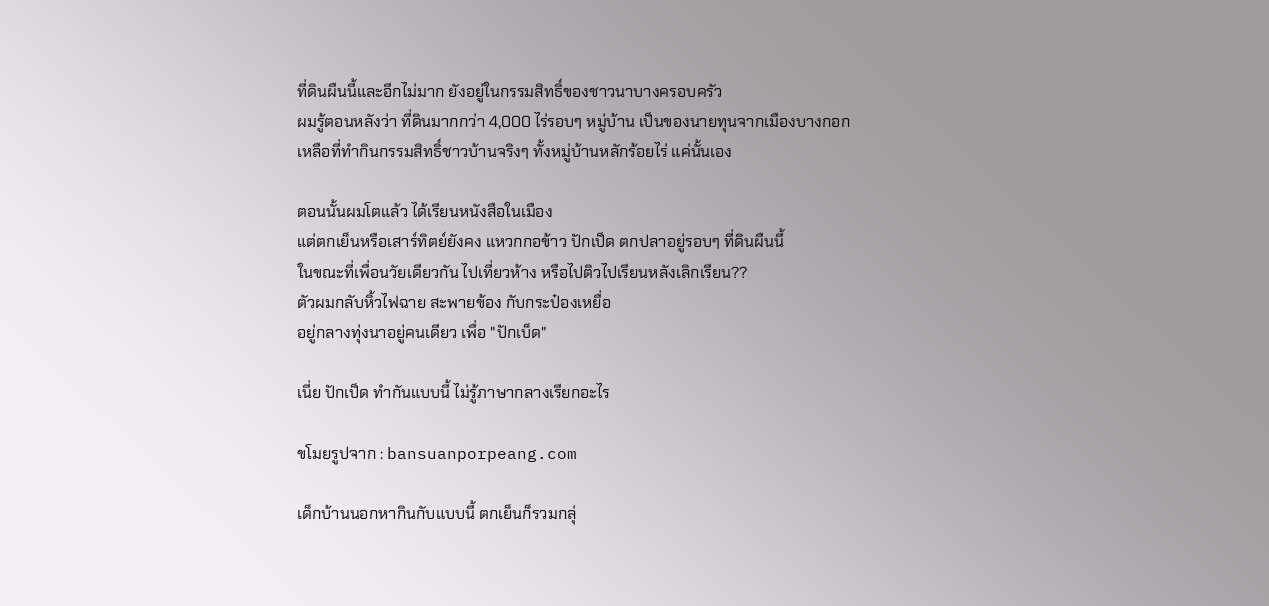ที่ดินผืนนี้และอีกไม่มาก ยังอยู่ในกรรมสิทธิ์ของชาวนาบางครอบครัว
ผมรู้ตอนหลังว่า ที่ดินมากกว่า 4,000 ไร่รอบๆ หมู่บ้าน เป็นของนายทุนจากเมืองบางกอก
เหลือที่ทำกินกรรมสิทธิ์ชาวบ้านจริงๆ ทั้งหมู่บ้านหลักร้อยไร่ แค่นั้นเอง

ตอนนั้นผมโตแล้ว ได้เรียนหนังสือในเมือง
แต่ตกเย็นหรือเสาร์ทิตย์ยังคง แหวกกอข้าว ปักเป็ด ตกปลาอยู่รอบๆ ที่ดินผืนนี้
ในขณะที่เพื่อนวัยเดียวกัน ไปเที่ยวห้าง หรือไปติวไปเรียนหลังเลิกเรียน??
ตัวผมกลับหิ้วไฟฉาย สะพายข้อง กับกระป๋องเหยื่อ
อยู่กลางทุ่งนาอยู่คนเดียว เพื่อ "ปักเบ็ด"

เนี่ย ปักเป็ด ทำกันแบบนี้ ไม่รู้ภาษากลางเรียกอะไร

ขโมยรูปจาก : bansuanporpeang.com

เด็กบ้านนอกหากินกับแบบนี้ ตกเย็นก็รวมกลุ่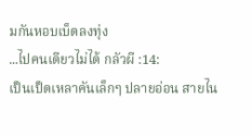มกันหอบเบ็ดลงทุ่ง
...ไปคนเดียวไม่ได้ กลัวผี :14:
เป็นเป็ดเหลาคันเล็กๆ ปลายอ่อน สายไน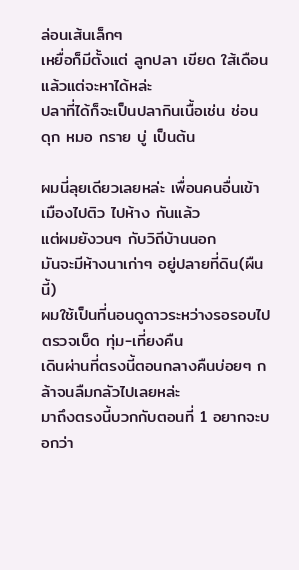ล่อนเส้นเล็กๆ
เหยื่อก็มีตั้งแต่ ลูกปลา เขียด ใส้เดือน แล้วแต่จะหาได้หล่ะ
ปลาที่ได้ก็จะเป็นปลากินเนื้อเช่น ช่อน ดุก หมอ กราย บู่ เป็นต้น

ผมนี่ลุยเดียวเลยหล่ะ เพื่อนคนอื่นเข้าเมืองไปติว ไปห้าง กันแล้ว
แต่ผมยังวนๆ กับวิถีบ้านนอก
มันจะมีห้างนาเก่าๆ อยู่ปลายที่ดิน(ผืนนี้)
ผมใช้เป็นที่นอนดูดาวระหว่างรอรอบไปตรวจเบ็ด ทุ่ม-เที่ยงคืน
เดินผ่านที่ตรงนี้ตอนกลางคืนบ่อยๆ กล้าจนลืมกลัวไปเลยหล่ะ
มาถึงตรงนี้บวกกับตอนที่ 1 อยากจะบอกว่า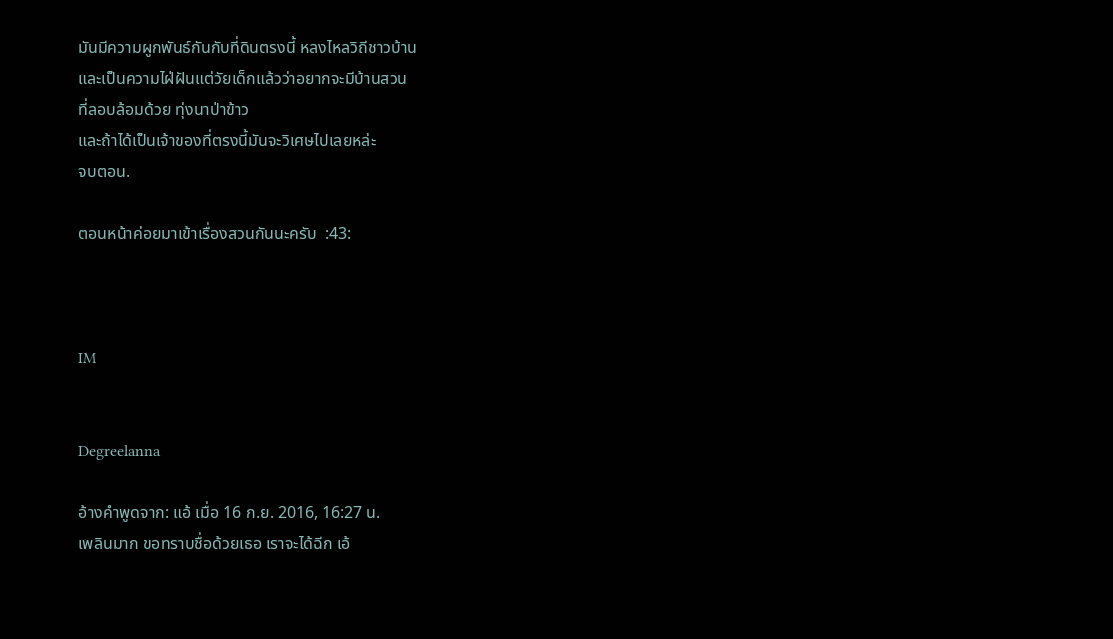มันมีความผูกพันธ์กันกับที่ดินตรงนี้ หลงไหลวิถีชาวบ้าน
และเป็นความไฝ่ฝันแต่วัยเด็กแล้วว่าอยากจะมีบ้านสวน
ที่ลอบล้อมด้วย ทุ่งนาป่าข้าว
และถ้าได้เป็นเจ้าของที่ตรงนี้มันจะวิเศษไปเลยหล่ะ
จบตอน.

ตอนหน้าค่อยมาเข้าเรื่องสวนกันนะครับ  :43:



IM


Degreelanna

อ้างคำพูดจาก: แอ้ เมื่อ 16 ก.ย. 2016, 16:27 น.
เพลินมาก ขอทราบชื่อด้วยเธอ เราจะได้ฉีก เอ้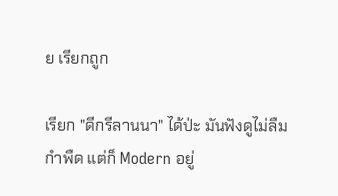ย เรียกถูก

เรียก "ดีกรีลานนา" ได้ป่ะ มันฟังดูไม่ลืมกำพืด แต่ก็ Modern อยู่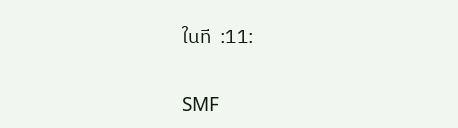ในที  :11:

SMF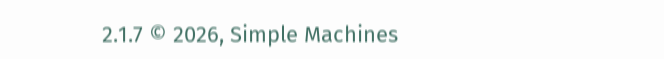2.1.7 © 2026, Simple Machines